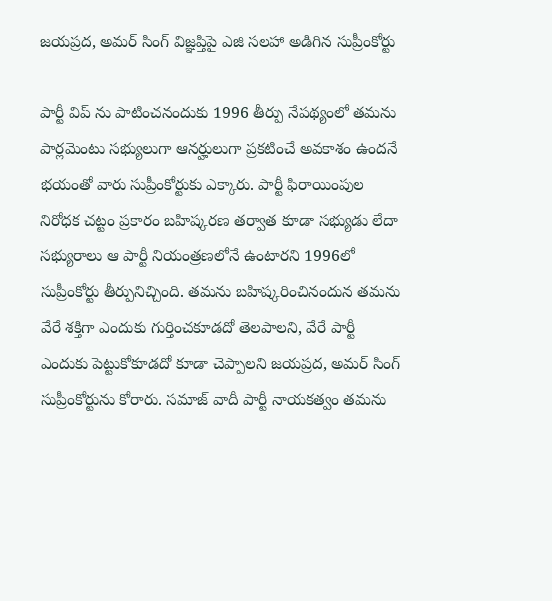జయప్రద, అమర్ సింగ్ విజ్ఞప్తిపై ఎజి సలహా అడిగిన సుప్రీంకోర్టు

పార్టీ విప్ ను పాటించనందుకు 1996 తీర్పు నేపథ్యంలో తమను పార్లమెంటు సభ్యులుగా ఆనర్హులుగా ప్రకటించే అవకాశం ఉందనే భయంతో వారు సుప్రీంకోర్టుకు ఎక్కారు. పార్టీ ఫిరాయింపుల నిరోధక చట్టం ప్రకారం బహిష్కరణ తర్వాత కూడా సభ్యుడు లేదా సభ్యురాలు ఆ పార్టీ నియంత్రణలోనే ఉంటారని 1996లో సుప్రీంకోర్టు తీర్పునిచ్చింది. తమను బహిష్కరించినందున తమను వేరే శక్తిగా ఎందుకు గుర్తించకూడదో తెలపాలని, వేరే పార్టీ ఎందుకు పెట్టుకోకూడదో కూడా చెప్పాలని జయప్రద, అమర్ సింగ్ సుప్రీంకోర్టును కోరారు. సమాజ్ వాదీ పార్టీ నాయకత్వం తమను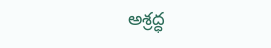అశ్రద్ధ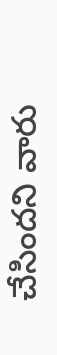చేసిందని వారు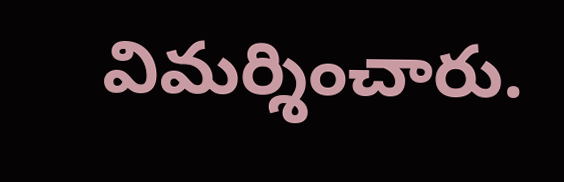విమర్శించారు.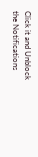Click it and Unblock the Notifications